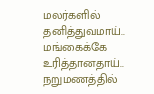மலர்களில் தனித்துவமாய்..
மங்கைக்கே உரித்தானதாய்..
நறுமணத்தில்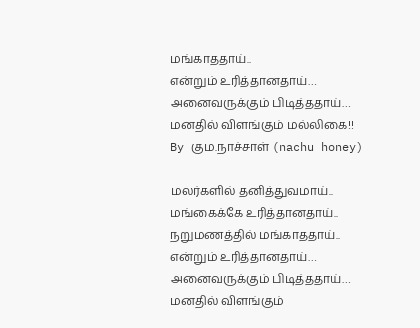மங்காததாய்..
என்றும் உரித்தானதாய்…
அனைவருக்கும் பிடித்ததாய்…
மனதில் விளங்கும் மல்லிகை!!
By கும.நாச்சாள் (nachu honey)

மலர்களில் தனித்துவமாய்..
மங்கைக்கே உரித்தானதாய்..
நறுமணத்தில் மங்காததாய்..
என்றும் உரித்தானதாய்…
அனைவருக்கும் பிடித்ததாய்…
மனதில் விளங்கும்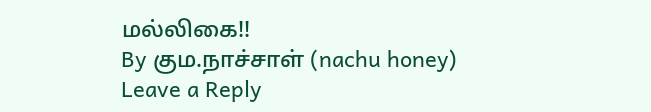மல்லிகை!!
By கும.நாச்சாள் (nachu honey)
Leave a Reply